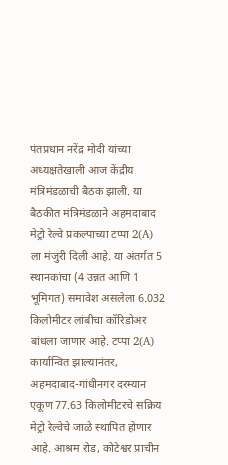पंतप्रधान नरेंद्र मोदी यांच्या अध्यक्षतेखाली आज केंद्रीय मंत्रिमंडळाची बैठक झाली. या बैठकीत मंत्रिमंडळाने अहमदाबाद मेट्रो रेल्वे प्रकल्पाच्या टप्पा 2(A) ला मंजुरी दिली आहे. या अंतर्गत 5 स्थानकांचा (4 उन्नत आणि 1 भूमिगत) समावेश असलेला 6.032 किलोमीटर लांबीचा कॉरिडोअर बांधला जाणार आहे. टप्पा 2(A) कार्यान्वित झाल्यानंतर, अहमदाबाद-गांधीनगर दरम्यान एकूण 77.63 किलोमीटरचे सक्रिय मेट्रो रेल्वेचे जाळे स्थापित होणार आहे. आश्रम रोड, कोटेश्वर प्राचीन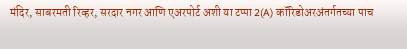मंदिर, साबरमती रिव्हर, सरदार नगर आणि एअरपोर्ट अशी या टप्पा 2(A) कॉरिडोअरअंतर्गतच्या पाच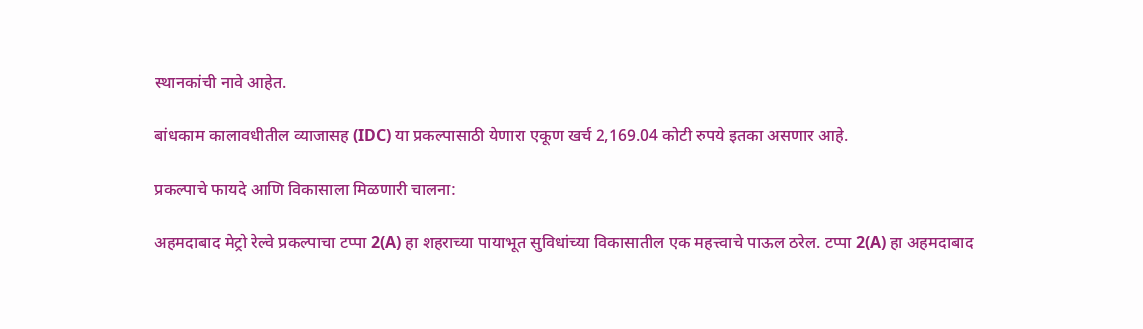स्थानकांची नावे आहेत.

बांधकाम कालावधीतील व्याजासह (IDC) या प्रकल्पासाठी येणारा एकूण खर्च 2,169.04 कोटी रुपये इतका असणार आहे.

प्रकल्पाचे फायदे आणि विकासाला मिळणारी चालना:

अहमदाबाद मेट्रो रेल्वे प्रकल्पाचा टप्पा 2(A) हा शहराच्या पायाभूत सुविधांच्या विकासातील एक महत्त्वाचे पाऊल ठरेल. टप्पा 2(A) हा अहमदाबाद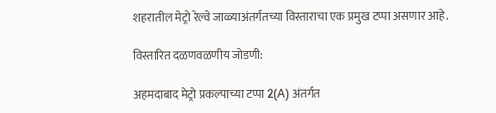शहरातील मेट्रो रेल्वे जाळ्याअंतर्गतच्या विस्ताराचा एक प्रमुख टप्पा असणार आहे.

विस्तारित दळणवळणीय जोडणी:

अहमदाबाद मेट्रो प्रकल्पाच्या टप्पा 2(A) अंतर्गत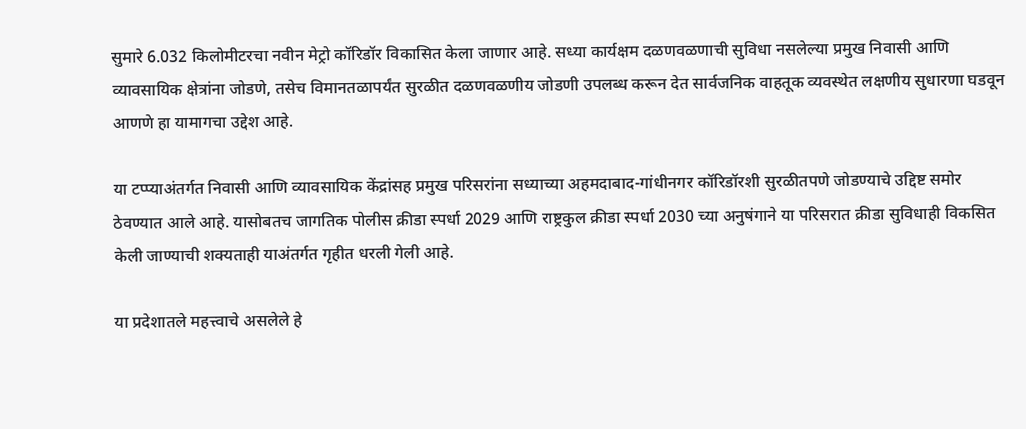सुमारे 6.032 किलोमीटरचा नवीन मेट्रो कॉरिडॉर विकासित केला जाणार आहे. सध्या कार्यक्षम दळणवळणाची सुविधा नसलेल्या प्रमुख निवासी आणि व्यावसायिक क्षेत्रांना जोडणे, तसेच विमानतळापर्यंत सुरळीत दळणवळणीय जोडणी उपलब्ध करून देत सार्वजनिक वाहतूक व्यवस्थेत लक्षणीय सुधारणा घडवून आणणे हा यामागचा उद्देश आहे.

या टप्प्याअंतर्गत निवासी आणि व्यावसायिक केंद्रांसह प्रमुख परिसरांना सध्याच्या अहमदाबाद-गांधीनगर कॉरिडॉरशी सुरळीतपणे जोडण्याचे उद्दिष्ट समोर ठेवण्यात आले आहे. यासोबतच जागतिक पोलीस क्रीडा स्पर्धा 2029 आणि राष्ट्रकुल क्रीडा स्पर्धा 2030 च्या अनुषंगाने या परिसरात क्रीडा सुविधाही विकसित केली जाण्याची शक्यताही याअंतर्गत गृहीत धरली गेली आहे.

या प्रदेशातले महत्त्वाचे असलेले हे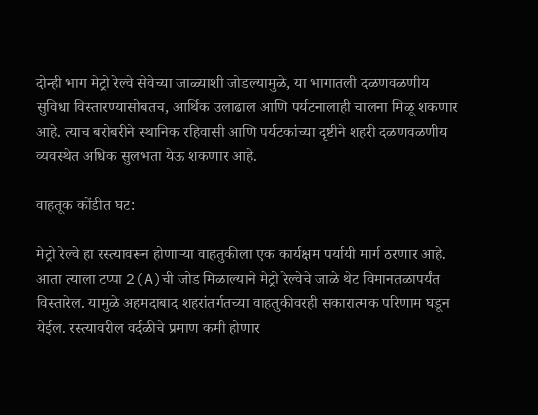दोन्ही भाग मेट्रो रेल्वे सेवेच्या जाळ्याशी जोडल्यामुळे, या भागातली दळणवळणीय सुविधा विस्तारण्यासोबतच, आर्थिक उलाढाल आणि पर्यटनालाही चालना मिळू शकणार आहे. त्याच बरोबरीने स्थानिक रहिवासी आणि पर्यटकांच्या दृष्टीने शहरी दळणवळणीय व्यवस्थेत अधिक सुलभता येऊ शकणार आहे.

वाहतूक कोंडीत घट:

मेट्रो रेल्वे हा रस्त्यावरून होणाऱ्या वाहतुकीला एक कार्यक्षम पर्यायी मार्ग ठरणार आहे. आता त्याला टप्पा 2(A)ची जोड मिळाल्याने मेट्रो रेल्वेचे जाळे थेट विमानतळापर्यंत विस्तारेल. यामुळे अहमदाबाद शहरांतर्गतच्या वाहतुकीवरही सकारात्मक परिणाम घडून येईल. रस्त्यावरील वर्दळीचे प्रमाण कमी होणार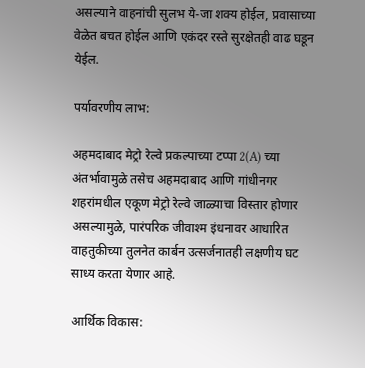असल्याने वाहनांची सुलभ ये-जा शक्य होईल, प्रवासाच्या वेळेत बचत होईल आणि एकंदर रस्ते सुरक्षेतही वाढ घडून येईल.

पर्यावरणीय लाभ:

अहमदाबाद मेट्रो रेल्वे प्रकल्पाच्या टप्पा 2(A) च्या अंतर्भावामुळे तसेच अहमदाबाद आणि गांधीनगर शहरांमधील एकूण मेट्रो रेल्वे जाळ्याचा विस्तार होणार असल्यामुळे, पारंपरिक जीवाश्म इंधनावर आधारित वाहतुकीच्या तुलनेत कार्बन उत्सर्जनातही लक्षणीय घट साध्य करता येणार आहे.

आर्थिक विकास: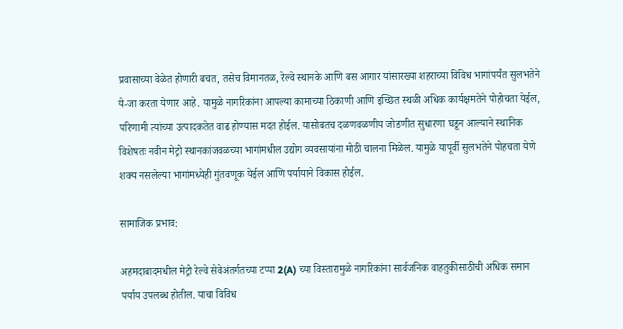प्रवासाच्या वेळेत होणारी बचत, तसेच विमानतळ, रेल्वे स्थानके आणि बस आगार यांसारख्या शहराच्या विविध भागांपर्यंत सुलभतेने ये-जा करता येणार आहे. यामुळे नागरिकांना आपल्या कामाच्या ठिकाणी आणि इच्छित स्थळी अधिक कार्यक्षमतेने पोहोचता येईल, परिणामी त्यांच्या उत्पादकतेत वाढ होण्यास मदत होईल. यासोबतच दळणवळणीय जोडणीत सुधारणा घडून आल्याने स्थानिक विशेषतः नवीन मेट्रो स्थानकांजवळच्या भागांमधील उद्योग व्यवसायांना मोठी चालना मिळेल. यामुळे यापूर्वी सुलभतेने पोहचता येणे शक्य नसलेल्या भागांमध्येही गुंतवणूक येईल आणि पर्यायाने विकास होईल.

सामाजिक प्रभाव:

अहमदाबादमधील मेट्रो रेल्वे सेवेअंतर्गतच्या टप्पा 2(A) च्या विस्तारामुळे नागरिकांना सार्वजनिक वाहतुकीसाठीची अधिक समान पर्याय उपलब्ध होतील. याचा विविध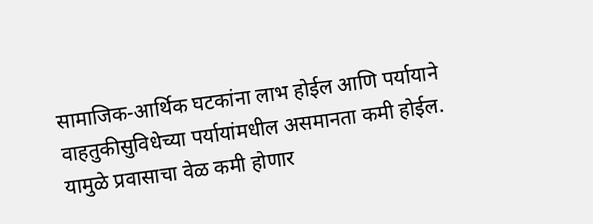सामाजिक-आर्थिक घटकांना लाभ होईल आणि पर्यायाने वाहतुकीसुविधेच्या पर्यायांमधील असमानता कमी होईल. यामुळे प्रवासाचा वेळ कमी होणार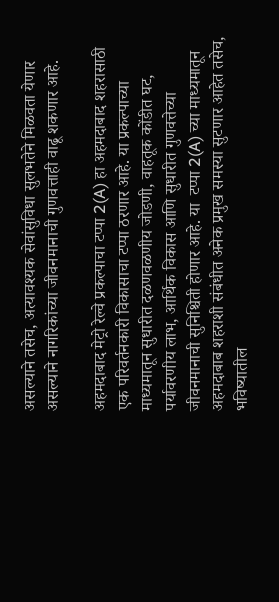असल्याने तसेच, अत्यावश्यक सेवांसुविधा सुलभतेने मिळवता येणार असल्याने नागरिकांच्या जीवनमानाची गुणवत्ताही वाढू शकणार आहे.

अहमदाबाद मेट्रो रेल्वे प्रकल्पाचा टप्पा 2(A) हा अहमदाबाद शहरासाठी एक परिवर्तनकारी विकासाचा टप्पा ठरणार आहे. या प्रकल्पाच्या माध्यमातून सुधारीत दळणवळणीय जोडणी, वाहतूक कोंडीत घट, पर्यावरणीय लाभ, आर्थिक विकास आणि सुधारीत गुणवत्तेच्या जीवनमानाची सुनिश्चिती होणार आहे. या  टप्पा 2(A) च्या माध्यमातून अहमदाबाब शहराशी संबंधीत अनेक प्रमुख समस्या सुटणार आहेत तसेच, भविष्यातील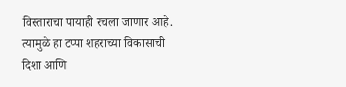विस्ताराचा पायाही रचला जाणार आहे. त्यामुळे हा टप्पा शहराच्या विकासाची दिशा आणि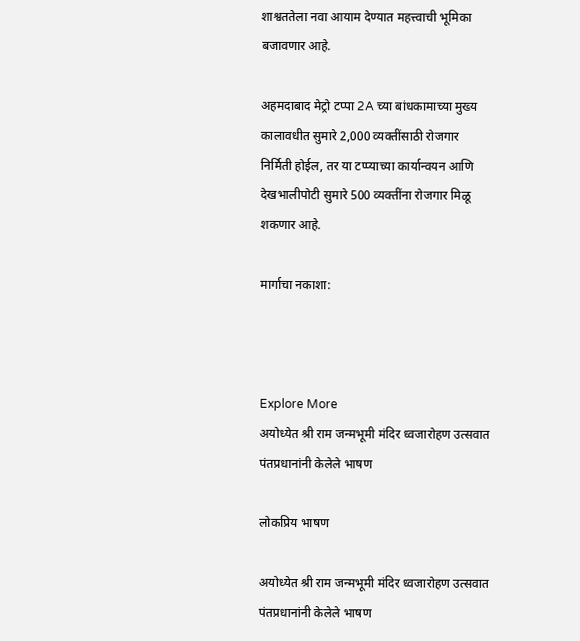शाश्वततेला नवा आयाम देण्यात महत्त्वाची भूमिका बजावणार आहे.

अहमदाबाद मेट्रो टप्पा 2A च्या बांधकामाच्या मुख्य कालावधीत सुमारे 2,000 व्यक्तींसाठी रोजगार निर्मिती होईल, तर या टप्प्याच्या कार्यान्वयन आणि देखभालीपोटी सुमारे 500 व्यक्तींना रोजगार मिळू शकणार आहे.

मार्गाचा नकाशा:



Explore More
अयोध्येत श्री राम जन्मभूमी मंदिर ध्वजारोहण उत्सवात पंतप्रधानांनी केलेले भाषण

लोकप्रिय भाषण

अयोध्येत श्री राम जन्मभूमी मंदिर ध्वजारोहण उत्सवात पंतप्रधानांनी केलेले भाषण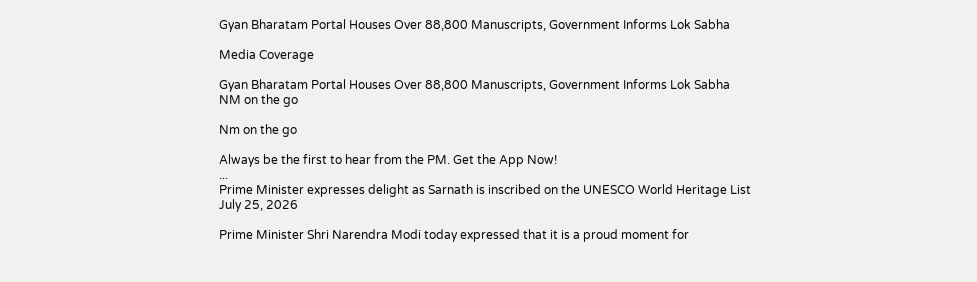Gyan Bharatam Portal Houses Over 88,800 Manuscripts, Government Informs Lok Sabha

Media Coverage

Gyan Bharatam Portal Houses Over 88,800 Manuscripts, Government Informs Lok Sabha
NM on the go

Nm on the go

Always be the first to hear from the PM. Get the App Now!
...
Prime Minister expresses delight as Sarnath is inscribed on the UNESCO World Heritage List
July 25, 2026

Prime Minister Shri Narendra Modi today expressed that it is a proud moment for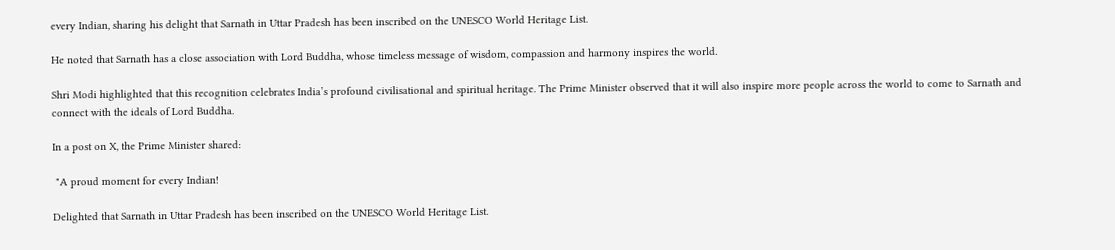every Indian, sharing his delight that Sarnath in Uttar Pradesh has been inscribed on the UNESCO World Heritage List.

He noted that Sarnath has a close association with Lord Buddha, whose timeless message of wisdom, compassion and harmony inspires the world.

Shri Modi highlighted that this recognition celebrates India’s profound civilisational and spiritual heritage. The Prime Minister observed that it will also inspire more people across the world to come to Sarnath and connect with the ideals of Lord Buddha.

In a post on X, the Prime Minister shared:

 "A proud moment for every Indian!

Delighted that Sarnath in Uttar Pradesh has been inscribed on the UNESCO World Heritage List.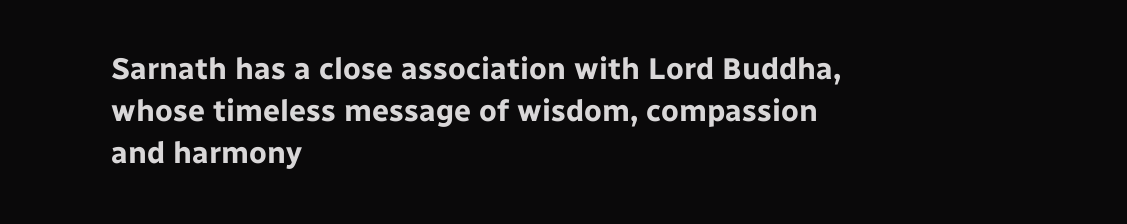Sarnath has a close association with Lord Buddha, whose timeless message of wisdom, compassion and harmony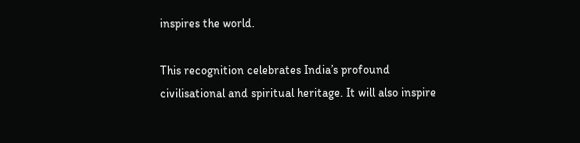inspires the world.

This recognition celebrates India’s profound civilisational and spiritual heritage. It will also inspire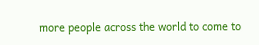more people across the world to come to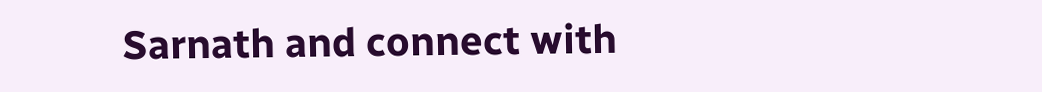Sarnath and connect with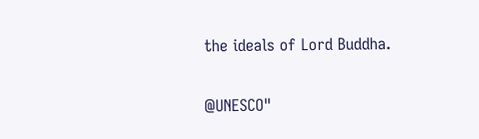the ideals of Lord Buddha.

@UNESCO"